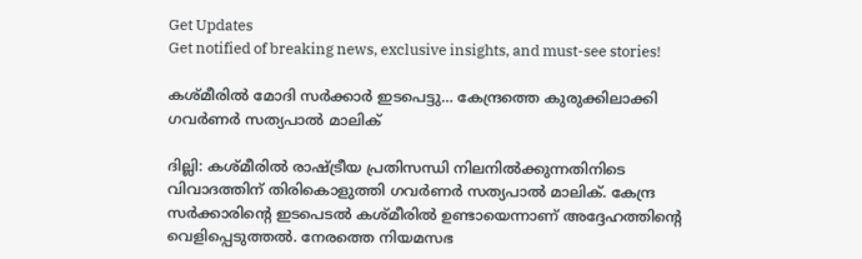Get Updates
Get notified of breaking news, exclusive insights, and must-see stories!

കശ്മീരില്‍ മോദി സര്‍ക്കാര്‍ ഇടപെട്ടു... കേന്ദ്രത്തെ കുരുക്കിലാക്കി ഗവര്‍ണര്‍ സത്യപാല്‍ മാലിക്

ദില്ലി: കശ്മീരില്‍ രാഷ്ട്രീയ പ്രതിസന്ധി നിലനില്‍ക്കുന്നതിനിടെ വിവാദത്തിന് തിരികൊളുത്തി ഗവര്‍ണര്‍ സത്യപാല്‍ മാലിക്. കേന്ദ്ര സര്‍ക്കാരിന്റെ ഇടപെടല്‍ കശ്മീരില്‍ ഉണ്ടായെന്നാണ് അദ്ദേഹത്തിന്റെ വെളിപ്പെടുത്തല്‍. നേരത്തെ നിയമസഭ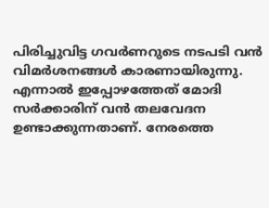പിരിച്ചുവിട്ട ഗവര്‍ണറുടെ നടപടി വന്‍ വിമര്‍ശനങ്ങള്‍ കാരണായിരുന്നു. എന്നാല്‍ ഇപ്പോഴത്തേത് മോദി സര്‍ക്കാരിന് വന്‍ തലവേദന ഉണ്ടാക്കുന്നതാണ്. നേരത്തെ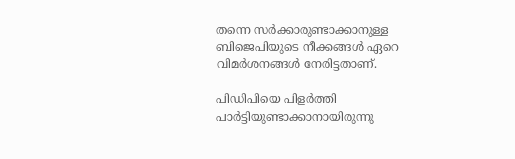തന്നെ സര്‍ക്കാരുണ്ടാക്കാനുള്ള ബിജെപിയുടെ നീക്കങ്ങള്‍ ഏറെ വിമര്‍ശനങ്ങള്‍ നേരിട്ടതാണ്.

പിഡിപിയെ പിളര്‍ത്തി പാര്‍ട്ടിയുണ്ടാക്കാനായിരുന്നു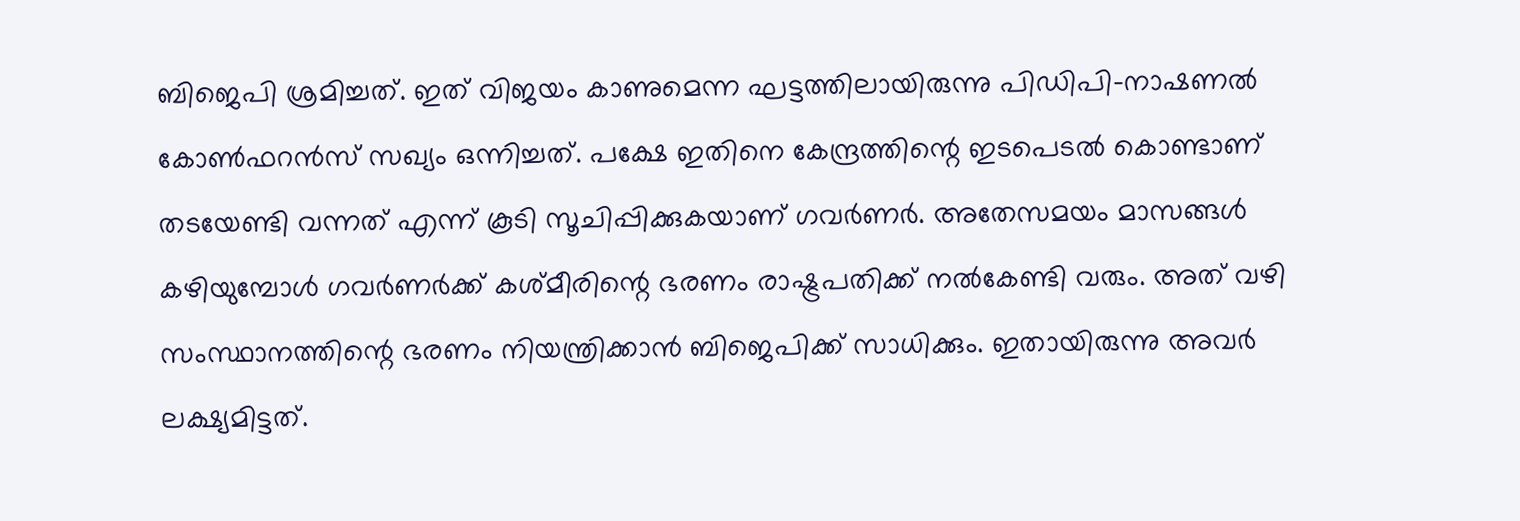ബിജെപി ശ്രമിച്ചത്. ഇത് വിജയം കാണുമെന്ന ഘട്ടത്തിലായിരുന്നു പിഡിപി-നാഷണല്‍ കോണ്‍ഫറന്‍സ് സഖ്യം ഒന്നിച്ചത്. പക്ഷേ ഇതിനെ കേന്ദ്രത്തിന്റെ ഇടപെടല്‍ കൊണ്ടാണ് തടയേണ്ടി വന്നത് എന്ന് കൂടി സൂചിപ്പിക്കുകയാണ് ഗവര്‍ണര്‍. അതേസമയം മാസങ്ങള്‍ കഴിയുമ്പോള്‍ ഗവര്‍ണര്‍ക്ക് കശ്മീരിന്റെ ഭരണം രാഷ്ട്രപതിക്ക് നല്‍കേണ്ടി വരും. അത് വഴി സംസ്ഥാനത്തിന്റെ ഭരണം നിയന്ത്രിക്കാന്‍ ബിജെപിക്ക് സാധിക്കും. ഇതായിരുന്നു അവര്‍ ലക്ഷ്യമിട്ടത്.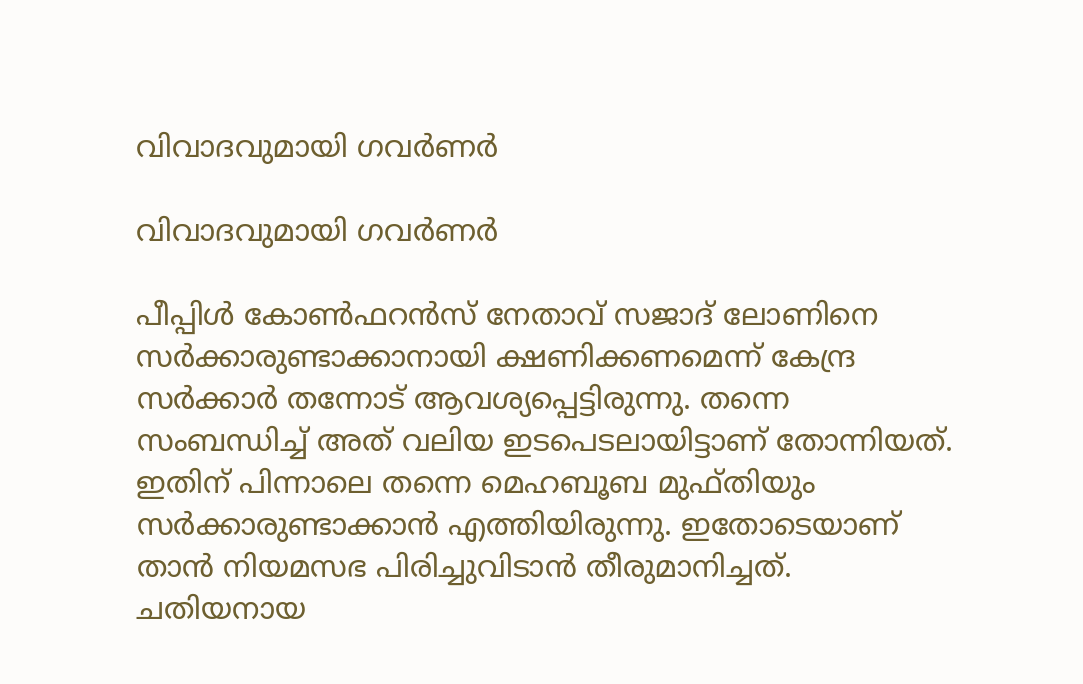വിവാദവുമായി ഗവര്‍ണര്‍

വിവാദവുമായി ഗവര്‍ണര്‍

പീപ്പിള്‍ കോണ്‍ഫറന്‍സ് നേതാവ് സജാദ് ലോണിനെ സര്‍ക്കാരുണ്ടാക്കാനായി ക്ഷണിക്കണമെന്ന് കേന്ദ്ര സര്‍ക്കാര്‍ തന്നോട് ആവശ്യപ്പെട്ടിരുന്നു. തന്നെ സംബന്ധിച്ച് അത് വലിയ ഇടപെടലായിട്ടാണ് തോന്നിയത്. ഇതിന് പിന്നാലെ തന്നെ മെഹബൂബ മുഫ്തിയും സര്‍ക്കാരുണ്ടാക്കാന്‍ എത്തിയിരുന്നു. ഇതോടെയാണ് താന്‍ നിയമസഭ പിരിച്ചുവിടാന്‍ തീരുമാനിച്ചത്. ചതിയനായ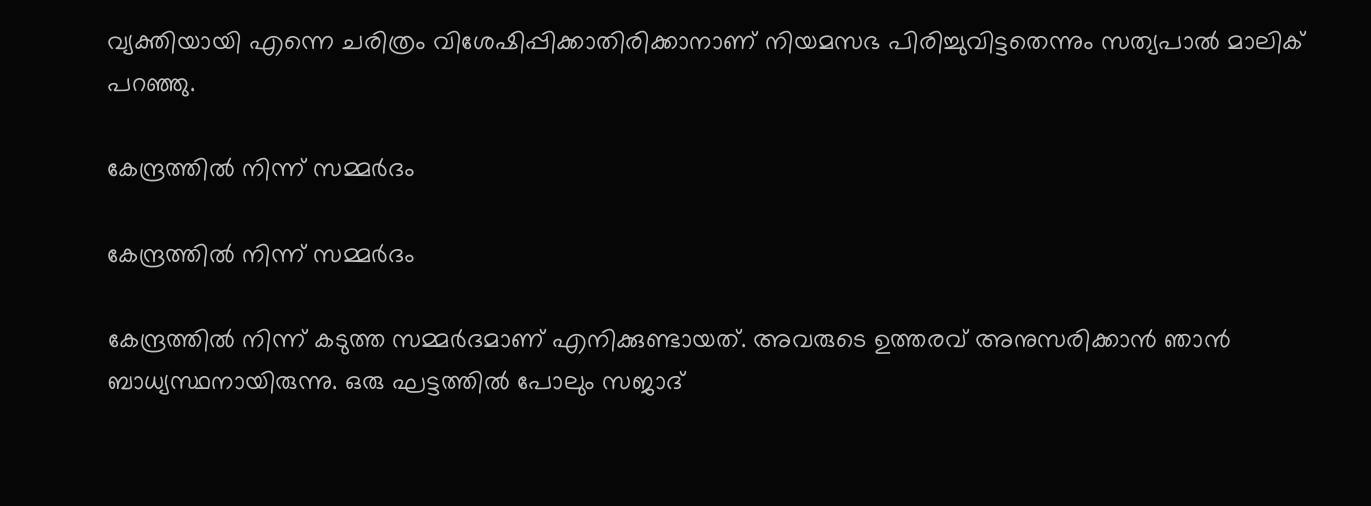വ്യക്തിയായി എന്നെ ചരിത്രം വിശേഷിപ്പിക്കാതിരിക്കാനാണ് നിയമസഭ പിരിച്ചുവിട്ടതെന്നും സത്യപാല്‍ മാലിക് പറഞ്ഞു.

കേന്ദ്രത്തില്‍ നിന്ന് സമ്മര്‍ദം

കേന്ദ്രത്തില്‍ നിന്ന് സമ്മര്‍ദം

കേന്ദ്രത്തില്‍ നിന്ന് കടുത്ത സമ്മര്‍ദമാണ് എനിക്കുണ്ടായത്. അവരുടെ ഉത്തരവ് അനുസരിക്കാന്‍ ഞാന്‍ ബാധ്യസ്ഥനായിരുന്നു. ഒരു ഘട്ടത്തില്‍ പോലും സജാദ്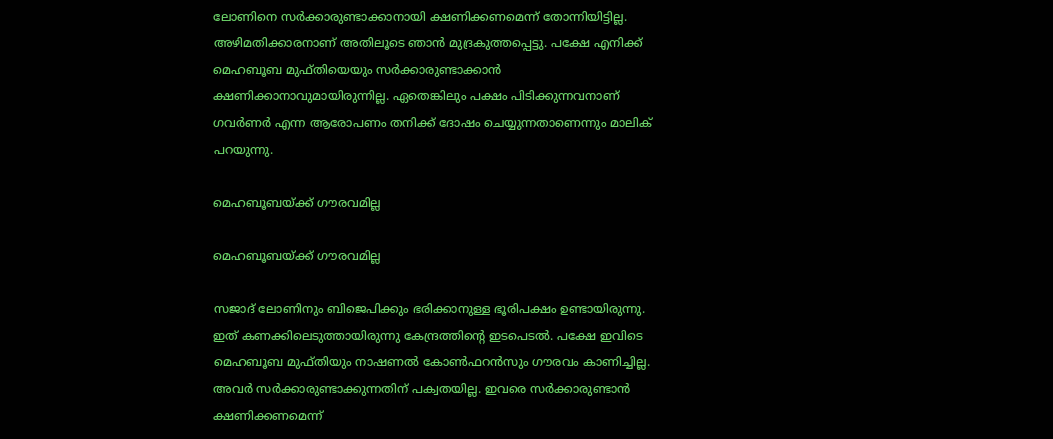ലോണിനെ സര്‍ക്കാരുണ്ടാക്കാനായി ക്ഷണിക്കണമെന്ന് തോന്നിയിട്ടില്ല. അഴിമതിക്കാരനാണ് അതിലൂടെ ഞാന്‍ മുദ്രകുത്തപ്പെട്ടു. പക്ഷേ എനിക്ക് മെഹബൂബ മുഫ്തിയെയും സര്‍ക്കാരുണ്ടാക്കാന്‍ ക്ഷണിക്കാനാവുമായിരുന്നില്ല. ഏതെങ്കിലും പക്ഷം പിടിക്കുന്നവനാണ് ഗവര്‍ണര്‍ എന്ന ആരോപണം തനിക്ക് ദോഷം ചെയ്യുന്നതാണെന്നും മാലിക് പറയുന്നു.

മെഹബൂബയ്ക്ക് ഗൗരവമില്ല

മെഹബൂബയ്ക്ക് ഗൗരവമില്ല

സജാദ് ലോണിനും ബിജെപിക്കും ഭരിക്കാനുള്ള ഭൂരിപക്ഷം ഉണ്ടായിരുന്നു. ഇത് കണക്കിലെടുത്തായിരുന്നു കേന്ദ്രത്തിന്റെ ഇടപെടല്‍. പക്ഷേ ഇവിടെ മെഹബൂബ മുഫ്തിയും നാഷണല്‍ കോണ്‍ഫറന്‍സും ഗൗരവം കാണിച്ചില്ല. അവര്‍ സര്‍ക്കാരുണ്ടാക്കുന്നതിന് പക്വതയില്ല. ഇവരെ സര്‍ക്കാരുണ്ടാന്‍ ക്ഷണിക്കണമെന്ന്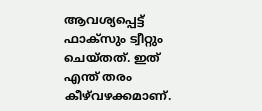ആവശ്യപ്പെട്ട് ഫാക്‌സും ട്വീറ്റും ചെയ്തത്. ഇത് എന്ത് തരം കീഴ്‌വഴക്കമാണ്.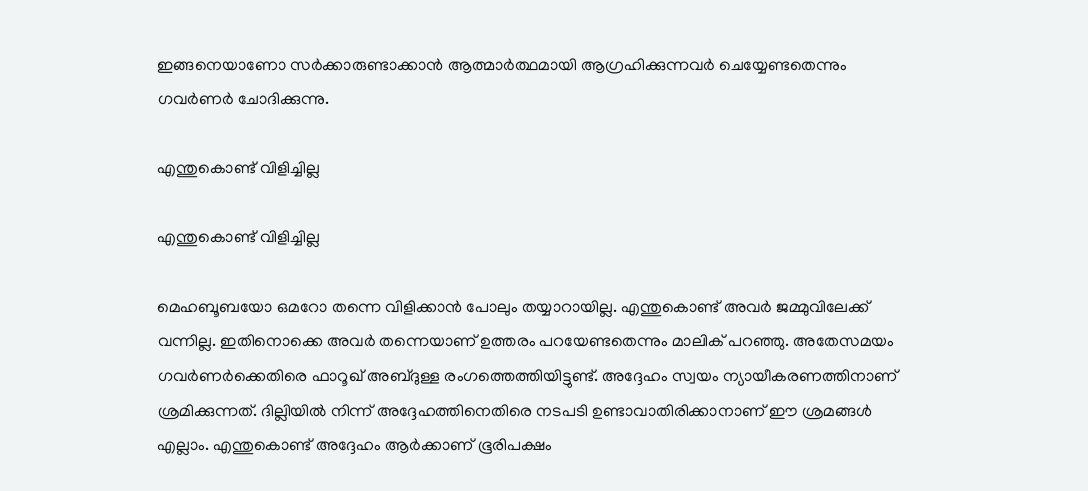ഇങ്ങനെയാണോ സര്‍ക്കാരുണ്ടാക്കാന്‍ ആത്മാര്‍ത്ഥമായി ആഗ്രഹിക്കുന്നവര്‍ ചെയ്യേണ്ടതെന്നും ഗവര്‍ണര്‍ ചോദിക്കുന്നു.

എന്തുകൊണ്ട് വിളിച്ചില്ല

എന്തുകൊണ്ട് വിളിച്ചില്ല

മെഹബൂബയോ ഒമറോ തന്നെ വിളിക്കാന്‍ പോലും തയ്യാറായില്ല. എന്തുകൊണ്ട് അവര്‍ ജമ്മുവിലേക്ക് വന്നില്ല. ഇതിനൊക്കെ അവര്‍ തന്നെയാണ് ഉത്തരം പറയേണ്ടതെന്നും മാലിക് പറഞ്ഞു. അതേസമയം ഗവര്‍ണര്‍ക്കെതിരെ ഫാറൂഖ് അബ്ദുള്ള രംഗത്തെത്തിയിട്ടുണ്ട്. അദ്ദേഹം സ്വയം ന്യായീകരണത്തിനാണ് ശ്രമിക്കുന്നത്. ദില്ലിയില്‍ നിന്ന് അദ്ദേഹത്തിനെതിരെ നടപടി ഉണ്ടാവാതിരിക്കാനാണ് ഈ ശ്രമങ്ങള്‍ എല്ലാം. എന്തുകൊണ്ട് അദ്ദേഹം ആര്‍ക്കാണ് ഭൂരിപക്ഷം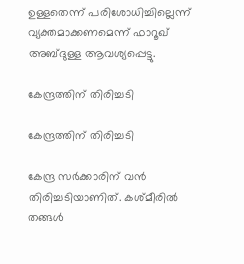ഉള്ളതെന്ന് പരിശോധിച്ചില്ലെന്ന് വ്യക്തമാക്കണമെന്ന് ഫാറൂഖ് അബ്ദുള്ള ആവശ്യപ്പെട്ടു.

കേന്ദ്രത്തിന് തിരിച്ചടി

കേന്ദ്രത്തിന് തിരിച്ചടി

കേന്ദ്ര സര്‍ക്കാരിന് വന്‍ തിരിച്ചടിയാണിത്. കശ്മീരില്‍ തങ്ങള്‍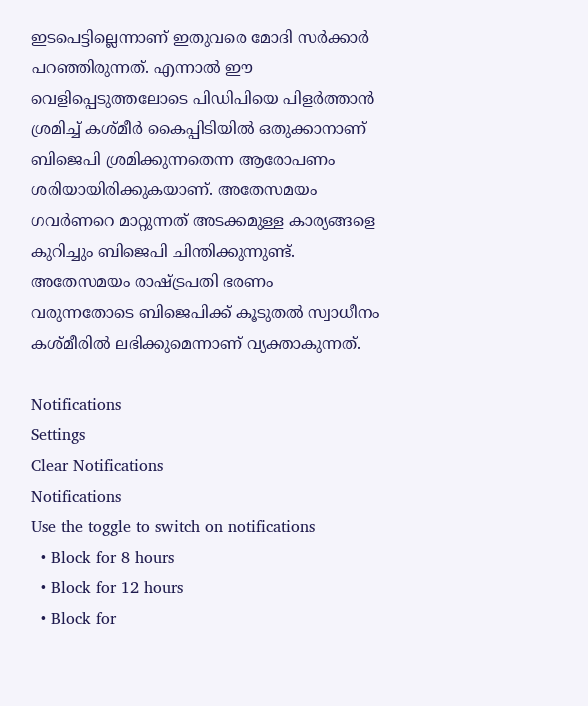ഇടപെട്ടില്ലെന്നാണ് ഇതുവരെ മോദി സര്‍ക്കാര്‍ പറഞ്ഞിരുന്നത്. എന്നാല്‍ ഈ വെളിപ്പെടുത്തലോടെ പിഡിപിയെ പിളര്‍ത്താന്‍ ശ്രമിച്ച് കശ്മീര്‍ കൈപ്പിടിയില്‍ ഒതുക്കാനാണ് ബിജെപി ശ്രമിക്കുന്നതെന്ന ആരോപണം ശരിയായിരിക്കുകയാണ്. അതേസമയം ഗവര്‍ണറെ മാറ്റുന്നത് അടക്കമുള്ള കാര്യങ്ങളെ കുറിച്ചും ബിജെപി ചിന്തിക്കുന്നുണ്ട്. അതേസമയം രാഷ്ട്രപതി ഭരണം വരുന്നതോടെ ബിജെപിക്ക് കൂടുതല്‍ സ്വാധീനം കശ്മീരില്‍ ലഭിക്കുമെന്നാണ് വ്യക്താകുന്നത്.

Notifications
Settings
Clear Notifications
Notifications
Use the toggle to switch on notifications
  • Block for 8 hours
  • Block for 12 hours
  • Block for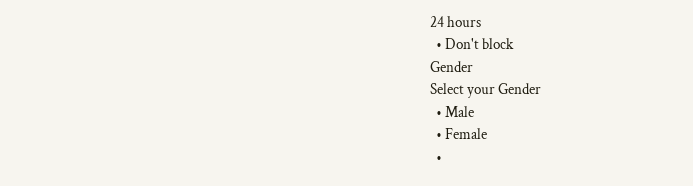24 hours
  • Don't block
Gender
Select your Gender
  • Male
  • Female
  •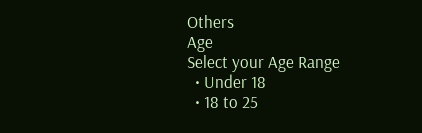Others
Age
Select your Age Range
  • Under 18
  • 18 to 25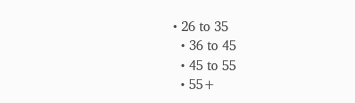• 26 to 35
  • 36 to 45
  • 45 to 55
  • 55+